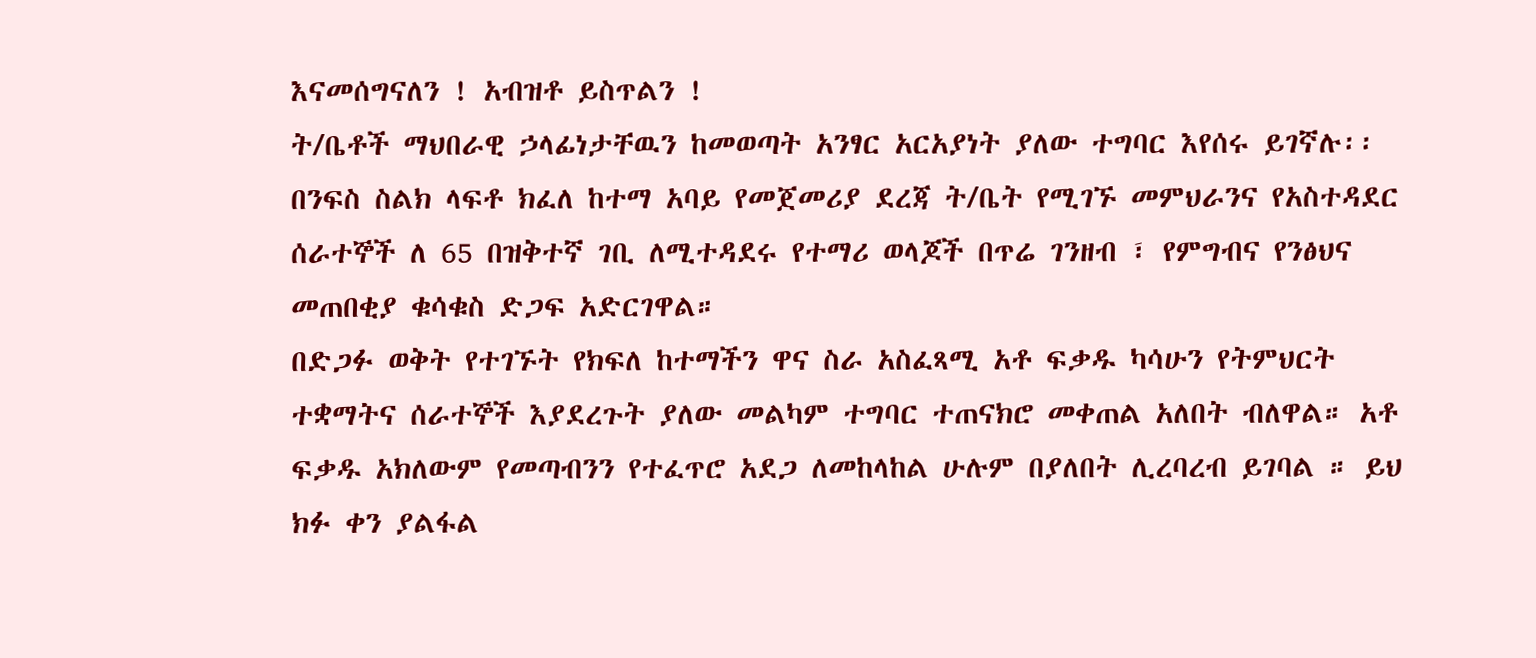እናመሰግናለን ! አብዝቶ ይስጥልን !
ት/ቤቶች ማህበራዊ ኃላፊነታቸዉን ከመወጣት አንፃር አርአያነት ያለው ተግባር እየሰሩ ይገኛሉ፡፡
በንፍስ ስልክ ላፍቶ ክፈለ ከተማ አባይ የመጀመሪያ ደረጃ ት/ቤት የሚገኙ መምህራንና የአስተዳደር ሰራተኞች ለ 65 በዝቅተኛ ገቢ ለሚተዳደሩ የተማሪ ወላጆች በጥሬ ገንዘብ ፣ የምግብና የንፅህና መጠበቂያ ቁሳቁስ ድጋፍ አድርገዋል።
በድጋፉ ወቅት የተገኙት የክፍለ ከተማችን ዋና ስራ አስፈጻሚ አቶ ፍቃዱ ካሳሁን የትምህርት ተቋማትና ሰራተኞች እያደረጉት ያለው መልካም ተግባር ተጠናክሮ መቀጠል አለበት ብለዋል። አቶ ፍቃዱ አክለውም የመጣብንን የተፈጥሮ አደጋ ለመከላከል ሁሉም በያለበት ሊረባረብ ይገባል ። ይህ ክፉ ቀን ያልፋል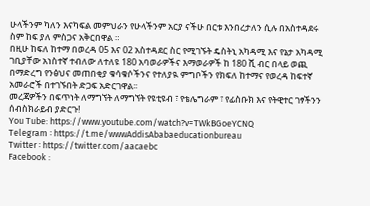ሁላችንም ካለን እናካፍል መምህራን የሁላችንም አርያ ናችሁ በርቱ እንበረታለን ሲሉ በአስተዳደሩ ስም ከፍ ያለ ምስጋና አቅርበዋል ።
በዚሁ ከፍለ ከተማ በወረዳ 05 እና 02 አስተዳደር ስር የሚገኙት ዴስትኒ አካዳሚ እና የኔታ አካዳሚ ገቢያቸው አነስተኛ ተብለው ለተለዩ 180 አባወራዎችና እማወራዎች ከ 180 ሺ ብር በላይ ወጪ በማድረግ የንፅህና መጠበቂያ ቁሳቁሶችንና የተለያዪ ምግቦችን የክፍለ ከተማና የወረዳ ከፍተኛ አመራሮች በተገኙበት ድጋፍ አድርገዋል፡፡
መረጃዎችን በፍጥነት ለማግኘት ለማግኘት የዩቲዩብ ፣ የቴሌግራም ፣ የፊስቡክ እና የትዊተር ገፃችንን ሰብስክራይብ ያድርጉ!
You Tube: https://www.youtube.com/watch?v=TWkBGoeYCNQ
Telegram ፡ https://t.me/wwwAddisAbabaeducationbureau
Twitter ፡ https://twitter.com/aacaebc
Facebook :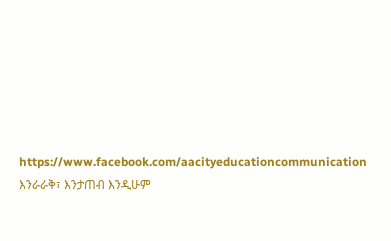https://www.facebook.com/aacityeducationcommunication እንራራቅ፣ እንታጠብ እንዲሁም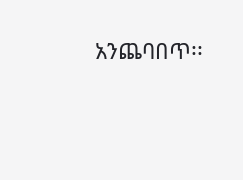አንጨባበጥ፡፡